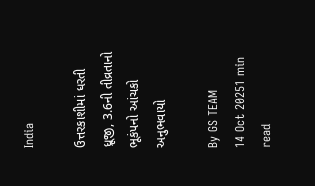India

ઉત્તરકાશીમાં ધરતી ધ્રૂજી, 3.6ની તીવ્રતાનો ભૂકંપનો આંચકો અનુભવાયો

By GS TEAM
14 Oct 20251 min read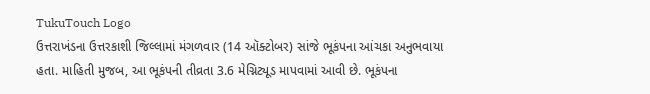TukuTouch Logo
ઉત્તરાખંડના ઉત્તરકાશી જિલ્લામાં મંગળવાર (14 ઑક્ટોબર) સાંજે ભૂકંપના આંચકા અનુભવાયા હતા. માહિતી મુજબ, આ ભૂકંપની તીવ્રતા 3.6 મેગ્નિટ્યૂડ માપવામાં આવી છે. ભૂકંપના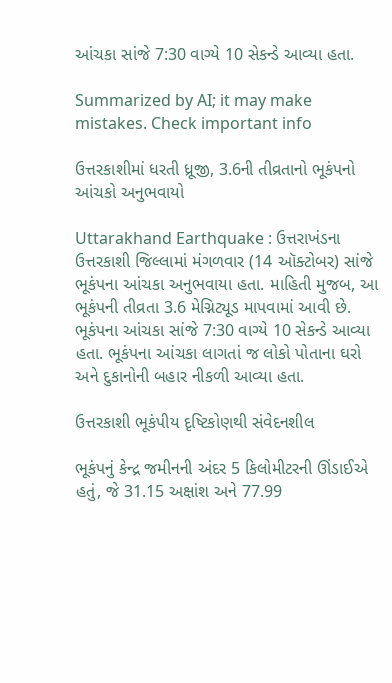આંચકા સાંજે 7:30 વાગ્યે 10 સેકન્ડે આવ્યા હતા.

Summarized by AI; it may make mistakes. Check important info

ઉત્તરકાશીમાં ધરતી ધ્રૂજી, 3.6ની તીવ્રતાનો ભૂકંપનો આંચકો અનુભવાયો

Uttarakhand Earthquake : ઉત્તરાખંડના ઉત્તરકાશી જિલ્લામાં મંગળવાર (14 ઑક્ટોબર) સાંજે ભૂકંપના આંચકા અનુભવાયા હતા. માહિતી મુજબ, આ ભૂકંપની તીવ્રતા 3.6 મેગ્નિટ્યૂડ માપવામાં આવી છે. ભૂકંપના આંચકા સાંજે 7:30 વાગ્યે 10 સેકન્ડે આવ્યા હતા. ભૂકંપના આંચકા લાગતાં જ લોકો પોતાના ઘરો અને દુકાનોની બહાર નીકળી આવ્યા હતા.

ઉત્તરકાશી ભૂકંપીય દૃષ્ટિકોણથી સંવેદનશીલ

ભૂકંપનું કેન્દ્ર જમીનની અંદર 5 કિલોમીટરની ઊંડાઈએ હતું, જે 31.15 અક્ષાંશ અને 77.99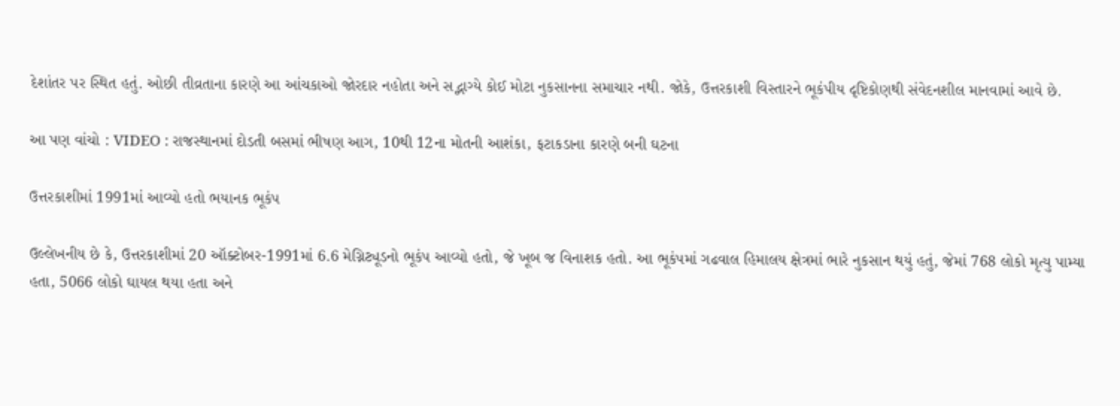દેશાંતર પર સ્થિત હતું. ઓછી તીવ્રતાના કારણે આ આંચકાઓ જોરદાર નહોતા અને સદ્ભાગ્યે કોઈ મોટા નુકસાનના સમાચાર નથી. જોકે, ઉત્તરકાશી વિસ્તારને ભૂકંપીય દૃષ્ટિકોણથી સંવેદનશીલ માનવામાં આવે છે.

આ પણ વાંચો : VIDEO : રાજસ્થાનમાં દોડતી બસમાં ભીષણ આગ, 10થી 12ના મોતની આશંકા, ફટાકડાના કારણે બની ઘટના

ઉત્તરકાશીમાં 1991માં આવ્યો હતો ભયાનક ભૂકંપ

ઉલ્લેખનીય છે કે, ઉત્તરકાશીમાં 20 ઑક્ટોબર-1991માં 6.6 મેગ્નિટ્યૂડનો ભૂકંપ આવ્યો હતો, જે ખૂબ જ વિનાશક હતો. આ ભૂકંપમાં ગઢવાલ હિમાલય ક્ષેત્રમાં ભારે નુકસાન થયું હતું, જેમાં 768 લોકો મૃત્યુ પામ્યા હતા, 5066 લોકો ઘાયલ થયા હતા અને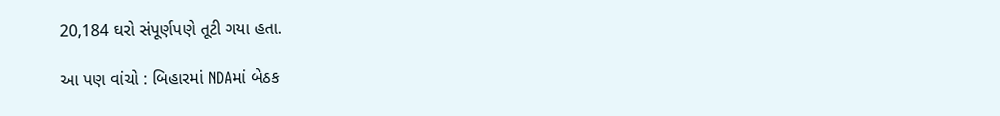20,184 ઘરો સંપૂર્ણપણે તૂટી ગયા હતા.

આ પણ વાંચો : બિહારમાં NDAમાં બેઠક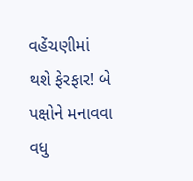વહેંચણીમાં થશે ફેરફાર! બે પક્ષોને મનાવવા વધુ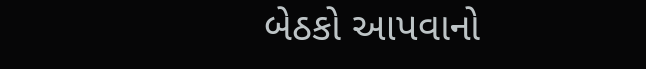બેઠકો આપવાનો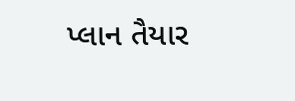પ્લાન તૈયાર